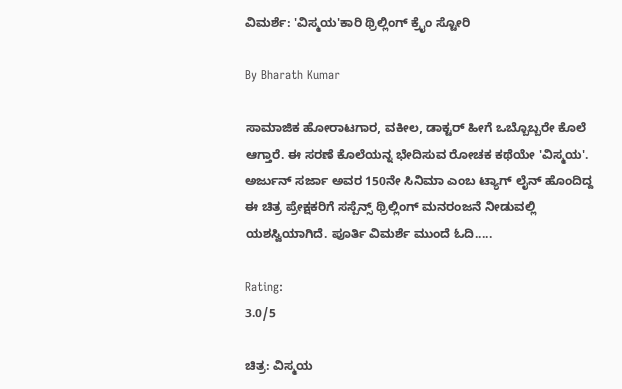ವಿಮರ್ಶೆ: 'ವಿಸ್ಮಯ'ಕಾರಿ ಥ್ರಿಲ್ಲಿಂಗ್ ಕ್ರೈಂ ಸ್ಟೋರಿ

By Bharath Kumar

ಸಾಮಾಜಿಕ ಹೋರಾಟಗಾರ, ವಕೀಲ, ಡಾಕ್ಟರ್ ಹೀಗೆ ಒಬ್ಬೊಬ್ಬರೇ ಕೊಲೆ ಆಗ್ತಾರೆ. ಈ ಸರಣೆ ಕೊಲೆಯನ್ನ ಭೇದಿಸುವ ರೋಚಕ ಕಥೆಯೇ 'ವಿಸ್ಮಯ'. ಅರ್ಜುನ್ ಸರ್ಜಾ ಅವರ 150ನೇ ಸಿನಿಮಾ ಎಂಬ ಟ್ಯಾಗ್ ಲೈನ್ ಹೊಂದಿದ್ದ ಈ ಚಿತ್ರ ಪ್ರೇಕ್ಷಕರಿಗೆ ಸಸ್ಪೆನ್ಸ್ ಥ್ರಿಲ್ಲಿಂಗ್ ಮನರಂಜನೆ ನೀಡುವಲ್ಲಿ ಯಶಸ್ವಿಯಾಗಿದೆ. ಪೂರ್ತಿ ವಿಮರ್ಶೆ ಮುಂದೆ ಓದಿ.....

Rating:
3.0/5

ಚಿತ್ರ: ವಿಸ್ಮಯ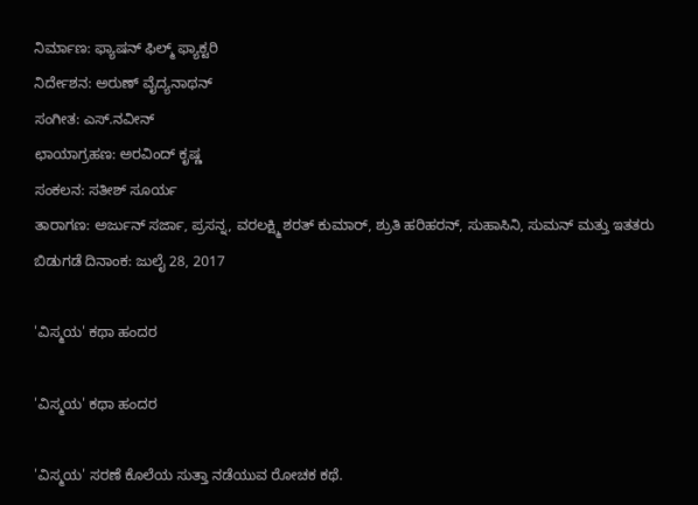ನಿರ್ಮಾಣ: ಫ್ಯಾಷನ್ ಫಿಲ್ಮ್ ಫ್ಯಾಕ್ಟರಿ
ನಿರ್ದೇಶನ: ಅರುಣ್ ವೈದ್ಯನಾಥನ್
ಸಂಗೀತ: ಎಸ್.ನವೀನ್
ಛಾಯಾಗ್ರಹಣ: ಅರವಿಂದ್ ಕೃಷ್ಣ
ಸಂಕಲನ: ಸತೀಶ್ ಸೂರ್ಯ
ತಾರಾಗಣ: ಅರ್ಜುನ್ ಸರ್ಜಾ, ಪ್ರಸನ್ನ, ವರಲಕ್ಷ್ಮಿ ಶರತ್ ಕುಮಾರ್, ಶ್ರುತಿ ಹರಿಹರನ್, ಸುಹಾಸಿನಿ, ಸುಮನ್ ಮತ್ತು ಇತತರು
ಬಿಡುಗಡೆ ದಿನಾಂಕ: ಜುಲೈ 28, 2017

'ವಿಸ್ಮಯ' ಕಥಾ ಹಂದರ

'ವಿಸ್ಮಯ' ಕಥಾ ಹಂದರ

'ವಿಸ್ಮಯ' ಸರಣೆ ಕೊಲೆಯ ಸುತ್ತಾ ನಡೆಯುವ ರೋಚಕ ಕಥೆ.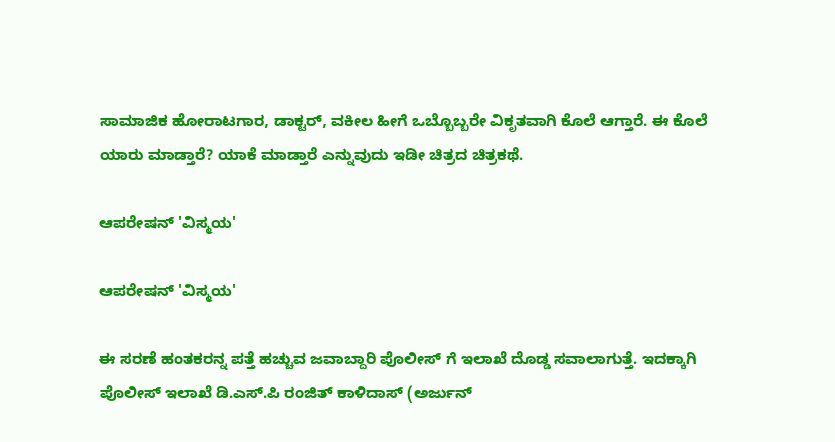ಸಾಮಾಜಿಕ ಹೋರಾಟಗಾರ, ಡಾಕ್ಟರ್, ವಕೀಲ ಹೀಗೆ ಒಬ್ಬೊಬ್ಬರೇ ವಿಕೃತವಾಗಿ ಕೊಲೆ ಆಗ್ತಾರೆ. ಈ ಕೊಲೆ ಯಾರು ಮಾಡ್ತಾರೆ? ಯಾಕೆ ಮಾಡ್ತಾರೆ ಎನ್ನುವುದು ಇಡೀ ಚಿತ್ರದ ಚಿತ್ರಕಥೆ.

ಆಪರೇಷನ್ 'ವಿಸ್ಮಯ'

ಆಪರೇಷನ್ 'ವಿಸ್ಮಯ'

ಈ ಸರಣೆ ಹಂತಕರನ್ನ ಪತ್ತೆ ಹಚ್ಚುವ ಜವಾಬ್ದಾರಿ ಪೊಲೀಸ್ ಗೆ ಇಲಾಖೆ ದೊಡ್ಡ ಸವಾಲಾಗುತ್ತೆ. ಇದಕ್ಕಾಗಿ ಪೊಲೀಸ್ ಇಲಾಖೆ ಡಿ.ಎಸ್.ಪಿ ರಂಜಿತ್ ಕಾಳಿದಾಸ್ (ಅರ್ಜುನ್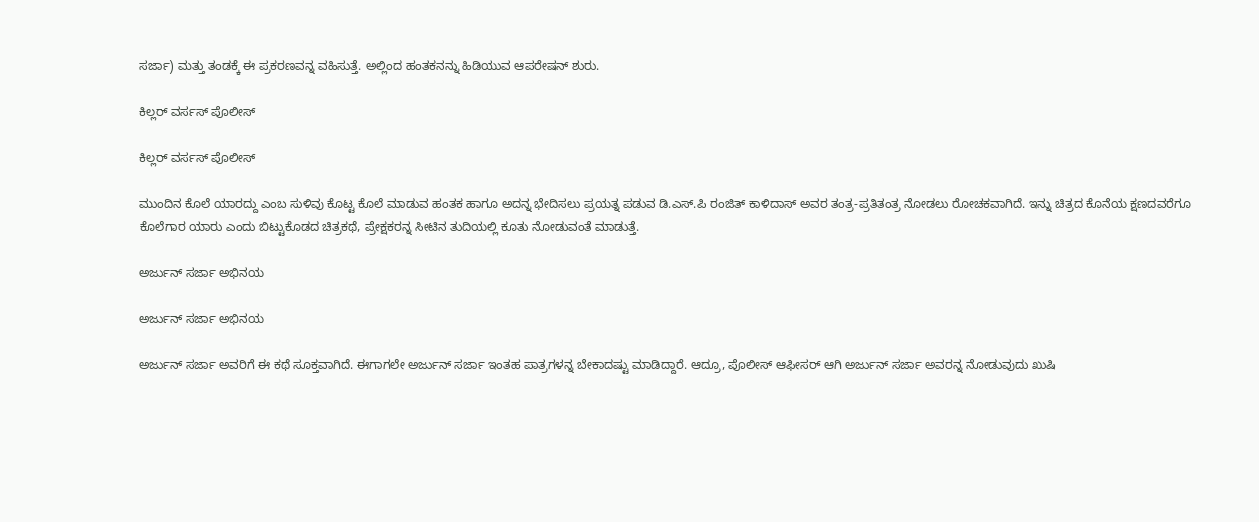ಸರ್ಜಾ) ಮತ್ತು ತಂಡಕ್ಕೆ ಈ ಪ್ರಕರಣವನ್ನ ವಹಿಸುತ್ತೆ. ಅಲ್ಲಿಂದ ಹಂತಕನನ್ನು ಹಿಡಿಯುವ ಆಪರೇಷನ್ ಶುರು.

ಕಿಲ್ಲರ್ ವರ್ಸಸ್ ಪೊಲೀಸ್

ಕಿಲ್ಲರ್ ವರ್ಸಸ್ ಪೊಲೀಸ್

ಮುಂದಿನ ಕೊಲೆ ಯಾರದ್ದು ಎಂಬ ಸುಳಿವು ಕೊಟ್ಟ ಕೊಲೆ ಮಾಡುವ ಹಂತಕ ಹಾಗೂ ಅದನ್ನ ಭೇದಿಸಲು ಪ್ರಯತ್ನ ಪಡುವ ಡಿ.ಎಸ್.ಪಿ ರಂಜಿತ್ ಕಾಳಿದಾಸ್ ಅವರ ತಂತ್ರ-ಪ್ರತಿತಂತ್ರ ನೋಡಲು ರೋಚಕವಾಗಿದೆ. ಇನ್ನು ಚಿತ್ರದ ಕೊನೆಯ ಕ್ಷಣದವರೆಗೂ ಕೊಲೆಗಾರ ಯಾರು ಎಂದು ಬಿಟ್ಟುಕೊಡದ ಚಿತ್ರಕಥೆ, ಪ್ರೇಕ್ಷಕರನ್ನ ಸೀಟಿನ ತುದಿಯಲ್ಲಿ ಕೂತು ನೋಡುವಂತೆ ಮಾಡುತ್ತೆ.

ಅರ್ಜುನ್ ಸರ್ಜಾ ಅಭಿನಯ

ಅರ್ಜುನ್ ಸರ್ಜಾ ಅಭಿನಯ

ಅರ್ಜುನ್ ಸರ್ಜಾ ಅವರಿಗೆ ಈ ಕಥೆ ಸೂಕ್ತವಾಗಿದೆ. ಈಗಾಗಲೇ ಅರ್ಜುನ್ ಸರ್ಜಾ ಇಂತಹ ಪಾತ್ರಗಳನ್ನ ಬೇಕಾದಷ್ಟು ಮಾಡಿದ್ದಾರೆ. ಆದ್ರೂ, ಪೊಲೀಸ್ ಆಫೀಸರ್ ಆಗಿ ಅರ್ಜುನ್ ಸರ್ಜಾ ಅವರನ್ನ ನೋಡುವುದು ಖುಷಿ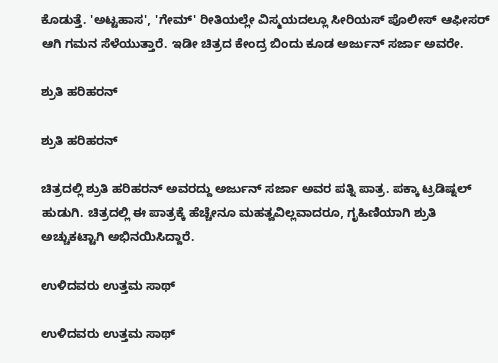ಕೊಡುತ್ತೆ. 'ಅಟ್ಟಹಾಸ', 'ಗೇಮ್' ರೀತಿಯಲ್ಲೇ ವಿಸ್ಮಯದಲ್ಲೂ ಸೀರಿಯಸ್ ಪೊಲೀಸ್ ಆಫೀಸರ್ ಆಗಿ ಗಮನ ಸೆಳೆಯುತ್ತಾರೆ. ಇಡೀ ಚಿತ್ರದ ಕೇಂದ್ರ ಬಿಂದು ಕೂಡ ಅರ್ಜುನ್ ಸರ್ಜಾ ಅವರೇ.

ಶ್ರುತಿ ಹರಿಹರನ್

ಶ್ರುತಿ ಹರಿಹರನ್

ಚಿತ್ರದಲ್ಲಿ ಶ್ರುತಿ ಹರಿಹರನ್ ಅವರದ್ದು ಅರ್ಜುನ್ ಸರ್ಜಾ ಅವರ ಪತ್ನಿ ಪಾತ್ರ. ಪಕ್ಕಾ ಟ್ರಡಿಷ್ನಲ್ ಹುಡುಗಿ. ಚಿತ್ರದಲ್ಲಿ ಈ ಪಾತ್ರಕ್ಕೆ ಹೆಚ್ಚೇನೂ ಮಹತ್ವವಿಲ್ಲವಾದರೂ, ಗೃಹಿಣಿಯಾಗಿ ಶ್ರುತಿ ಅಚ್ಚುಕಟ್ಟಾಗಿ ಅಭಿನಯಿಸಿದ್ದಾರೆ.

ಉಳಿದವರು ಉತ್ತಮ ಸಾಥ್

ಉಳಿದವರು ಉತ್ತಮ ಸಾಥ್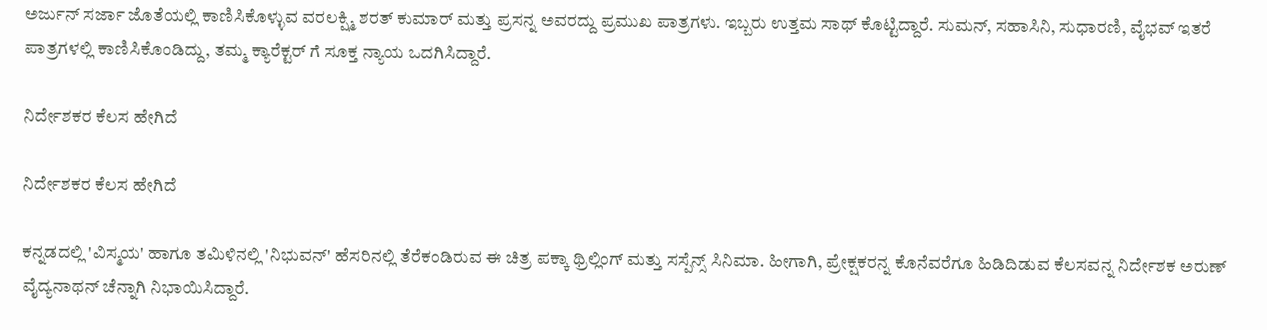ಅರ್ಜುನ್ ಸರ್ಜಾ ಜೊತೆಯಲ್ಲಿ ಕಾಣಿಸಿಕೊಳ್ಳುವ ವರಲಕ್ಷ್ಮಿ ಶರತ್ ಕುಮಾರ್ ಮತ್ತು ಪ್ರಸನ್ನ ಅವರದ್ದು ಪ್ರಮುಖ ಪಾತ್ರಗಳು. ಇಬ್ಬರು ಉತ್ತಮ ಸಾಥ್ ಕೊಟ್ಟಿದ್ದಾರೆ. ಸುಮನ್, ಸಹಾಸಿನಿ, ಸುಧಾರಣಿ, ವೈಭವ್ ಇತರೆ ಪಾತ್ರಗಳಲ್ಲಿ ಕಾಣಿಸಿಕೊಂಡಿದ್ದು, ತಮ್ಮ ಕ್ಯಾರೆಕ್ಟರ್ ಗೆ ಸೂಕ್ತ ನ್ಯಾಯ ಒದಗಿಸಿದ್ದಾರೆ.

ನಿರ್ದೇಶಕರ ಕೆಲಸ ಹೇಗಿದೆ

ನಿರ್ದೇಶಕರ ಕೆಲಸ ಹೇಗಿದೆ

ಕನ್ನಡದಲ್ಲಿ 'ವಿಸ್ಮಯ' ಹಾಗೂ ತಮಿಳಿನಲ್ಲಿ 'ನಿಭುವನ್' ಹೆಸರಿನಲ್ಲಿ ತೆರೆಕಂಡಿರುವ ಈ ಚಿತ್ರ ಪಕ್ಕಾ ಥ್ರಿಲ್ಲಿಂಗ್ ಮತ್ತು ಸಸ್ಪೆನ್ಸ್ ಸಿನಿಮಾ. ಹೀಗಾಗಿ, ಪ್ರೇಕ್ಷಕರನ್ನ ಕೊನೆವರೆಗೂ ಹಿಡಿದಿಡುವ ಕೆಲಸವನ್ನ ನಿರ್ದೇಶಕ ಅರುಣ್ ವೈದ್ಯನಾಥನ್ ಚೆನ್ನಾಗಿ ನಿಭಾಯಿಸಿದ್ದಾರೆ.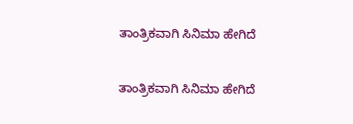ತಾಂತ್ರಿಕವಾಗಿ ಸಿನಿಮಾ ಹೇಗಿದೆ

ತಾಂತ್ರಿಕವಾಗಿ ಸಿನಿಮಾ ಹೇಗಿದೆ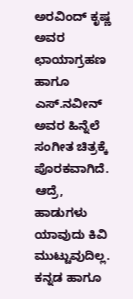ಅರವಿಂದ್ ಕೃಷ್ಣ ಅವರ ಛಾಯಾಗ್ರಹಣ ಹಾಗೂ ಎಸ್.ನವೀನ್ ಅವರ ಹಿನ್ನೆಲೆ ಸಂಗೀತ ಚಿತ್ರಕ್ಕೆ ಪೊರಕವಾಗಿದೆ. ಆದ್ರೆ, ಹಾಡುಗಳು ಯಾವುದು ಕಿವಿ ಮುಟ್ಟುವುದಿಲ್ಲ. ಕನ್ನಡ ಹಾಗೂ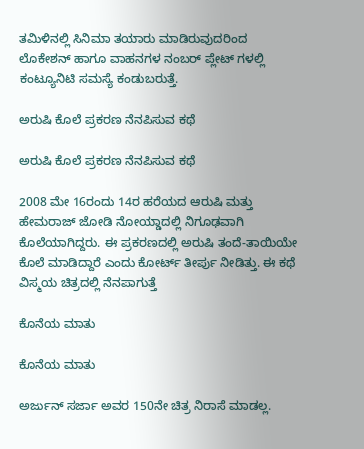ತಮಿಳಿನಲ್ಲಿ ಸಿನಿಮಾ ತಯಾರು ಮಾಡಿರುವುದರಿಂದ ಲೊಕೇಶನ್ ಹಾಗೂ ವಾಹನಗಳ ನಂಬರ್ ಪ್ಲೇಟ್ ಗಳಲ್ಲಿ ಕಂಟ್ಯೂನಿಟಿ ಸಮಸ್ಯೆ ಕಂಡುಬರುತ್ತೆ.

ಅರುಷಿ ಕೊಲೆ ಪ್ರಕರಣ ನೆನಪಿಸುವ ಕಥೆ

ಅರುಷಿ ಕೊಲೆ ಪ್ರಕರಣ ನೆನಪಿಸುವ ಕಥೆ

2008 ಮೇ 16ರಂದು 14ರ ಹರೆಯದ ಆರುಷಿ ಮತ್ತು ಹೇಮರಾಜ್ ಜೋಡಿ ನೋಯ್ಡಾದಲ್ಲಿ ನಿಗೂಢವಾಗಿ ಕೊಲೆಯಾಗಿದ್ದರು. ಈ ಪ್ರಕರಣದಲ್ಲಿ ಅರುಷಿ ತಂದೆ-ತಾಯಿಯೇ ಕೊಲೆ ಮಾಡಿದ್ದಾರೆ ಎಂದು ಕೋರ್ಟ್ ತೀರ್ಪು ನೀಡಿತ್ತು. ಈ ಕಥೆ ವಿಸ್ಮಯ ಚಿತ್ರದಲ್ಲಿ ನೆನಪಾಗುತ್ತೆ

ಕೊನೆಯ ಮಾತು

ಕೊನೆಯ ಮಾತು

ಅರ್ಜುನ್ ಸರ್ಜಾ ಅವರ 150ನೇ ಚಿತ್ರ ನಿರಾಸೆ ಮಾಡಲ್ಲ.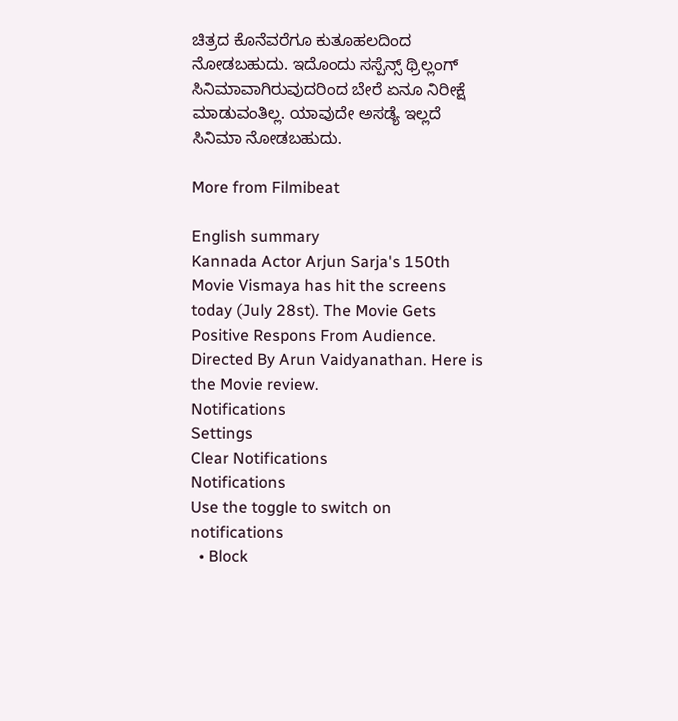ಚಿತ್ರದ ಕೊನೆವರೆಗೂ ಕುತೂಹಲದಿಂದ ನೋಡಬಹುದು. ಇದೊಂದು ಸಸ್ಪೆನ್ಸ್ ಥ್ರಿಲ್ಲಂಗ್ ಸಿನಿಮಾವಾಗಿರುವುದರಿಂದ ಬೇರೆ ಏನೂ ನಿರೀಕ್ಷೆ ಮಾಡುವಂತಿಲ್ಲ. ಯಾವುದೇ ಅಸಡ್ಯೆ ಇಲ್ಲದೆ ಸಿನಿಮಾ ನೋಡಬಹುದು.

More from Filmibeat

English summary
Kannada Actor Arjun Sarja's 150th Movie Vismaya has hit the screens today (July 28st). The Movie Gets Positive Respons From Audience. Directed By Arun Vaidyanathan. Here is the Movie review.
Notifications
Settings
Clear Notifications
Notifications
Use the toggle to switch on notifications
  • Block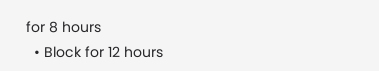for 8 hours
  • Block for 12 hours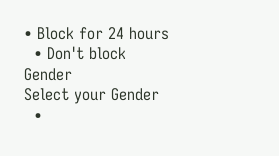• Block for 24 hours
  • Don't block
Gender
Select your Gender
  •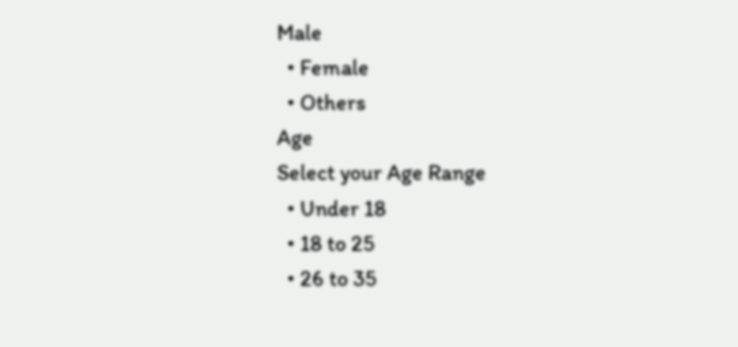Male
  • Female
  • Others
Age
Select your Age Range
  • Under 18
  • 18 to 25
  • 26 to 35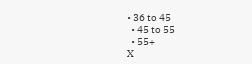• 36 to 45
  • 45 to 55
  • 55+
X